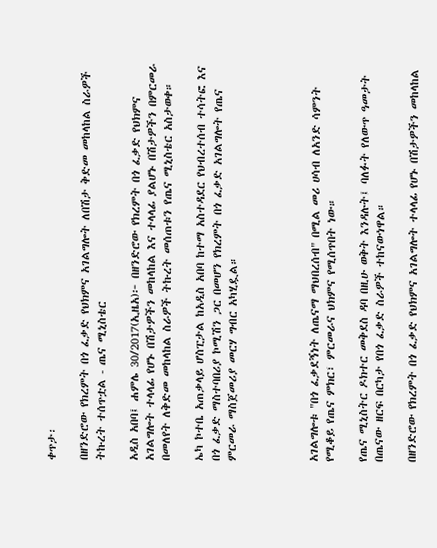ቀጥታ፡

በዘንድሮው የክረምት በጎ ፈቃድ የህክምና አገልግሎት ለበሽታ ቅድመ መከላከል ስራዎች ትኩረት ተሰጥቷል - ጤና ሚኒስቴር

አዲስ አበባ፤ ሐምሌ 30/2017(ኢዜአ)፦ በዘንድሮው የክረምት በጎ ፈቃድ የህክምና አገልግሎት ተላላፊ የሆኑ በሽታዎችን መከላከል እና ተላላፊ ያልሆኑ በሽታዎችን በምርመራ በመለየት ለቅድመ መከላከል ስራዎች ትኩረት መሰጠቱን የጤና ሚኒስቴር አስታወቀ።

ኤካ ኮተቤ አጠቃላይ ሆስፒታል ከአዲስ አበባ ከተማ አስተዳደር የህብረተሰብ ተሳትፎ እና በጎ ፈቃድ ማስተባበሪያ ኮሚሽን ጋር በመሆን የክረምት በጎ ፈቃድ አገልግሎት የጤና ምርመራ ማስጀመሪያ መርሃ ግብር አካሂዷል።




አገልግሎቱ "በጎ ፈቃደኝነት ለጤናማ ማህበረሰብ" በሚል መሪ ሀሳብ ለአንድ ሳምንት የሚቆይ የጤና ምክር፣ ምርመራና ህክምና የሚሰጥበት ነው።

የጤና ሚኒስትር ዶክተር መቅደስ ዳባ በዚሁ ወቅት እንዳሉት፤ ባለፉት የለውጥ ዓመታት በጤናው ዘርፍ በርካታ የበጎ ፈቃድ ስራዎች ተከናውነዋል።

በዘንድሮው የክረምት በጎ ፈቃድ የህክምና አገልግሎት ተላላፊ የሆኑ በሽታዎችን መከላከል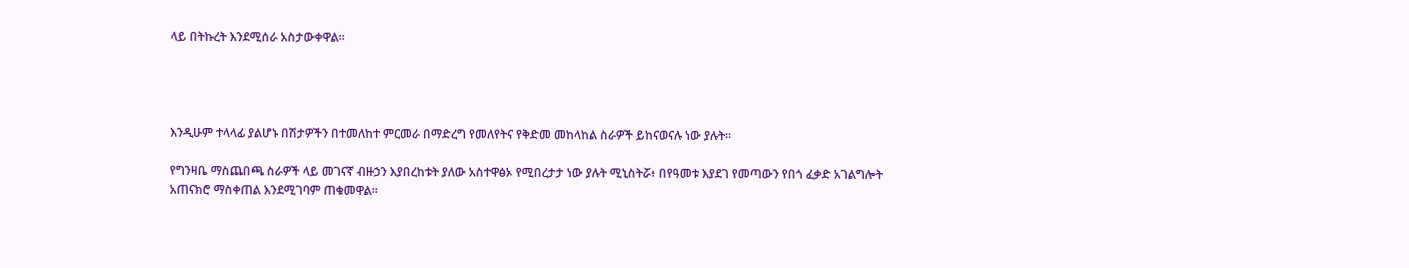ላይ በትኩረት እንደሚሰራ አስታውቀዋል።




እንዲሁም ተላላፊ ያልሆኑ በሽታዎችን በተመለከተ ምርመራ በማድረግ የመለየትና የቅድመ መከላከል ስራዎች ይከናወናሉ ነው ያሉት።

የግንዛቤ ማስጨበጫ ስራዎች ላይ መገናኛ ብዙኃን እያበረከቱት ያለው አስተዋፅኦ የሚበረታታ ነው ያሉት ሚኒስትሯ፥ በየዓመቱ እያደገ የመጣውን የበጎ ፈቃድ አገልግሎት አጠናክሮ ማስቀጠል እንደሚገባም ጠቁመዋል።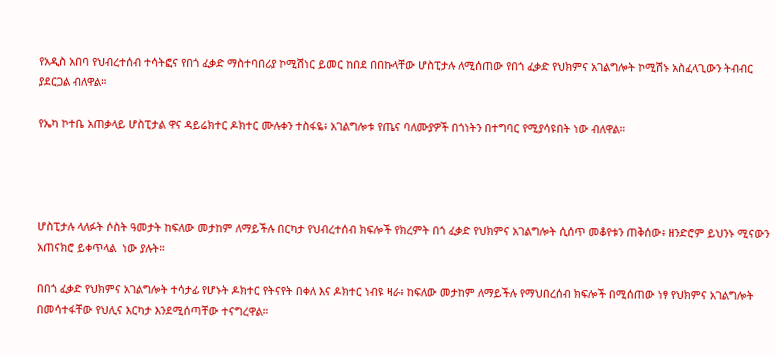የአዲስ አበባ የህብረተሰብ ተሳትፎና የበጎ ፈቃድ ማስተባበሪያ ኮሚሽነር ይመር ከበደ በበኩላቸው ሆስፒታሉ ለሚሰጠው የበጎ ፈቃድ የህክምና አገልግሎት ኮሚሽኑ አስፈላጊውን ትብብር ያደርጋል ብለዋል።

የኤካ ኮተቤ አጠቃላይ ሆስፒታል ዋና ዳይሬክተር ዶክተር ሙሉቀን ተስፋዬ፥ አገልግሎቱ የጤና ባለሙያዎች በጎነትን በተግባር የሚያሳዩበት ነው ብለዋል።




ሆስፒታሉ ላለፉት ሶስት ዓመታት ከፍለው መታከም ለማይችሉ በርካታ የህብረተሰብ ክፍሎች የክረምት በጎ ፈቃድ የህክምና አገልግሎት ሲሰጥ መቆየቱን ጠቅሰው፥ ዘንድሮም ይህንኑ ሚናውን አጠናክሮ ይቀጥላል  ነው ያሉት።

በበጎ ፈቃድ የህክምና አገልግሎት ተሳታፊ የሆኑት ዶክተር የትናየት በቀለ እና ዶክተር ነብዩ ዛራ፥ ከፍለው መታከም ለማይችሉ የማህበረሰብ ክፍሎች በሚሰጠው ነፃ የህክምና አገልግሎት በመሳተፋቸው የህሊና እርካታ እንደሚሰጣቸው ተናግረዋል።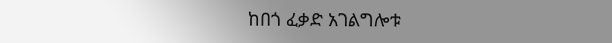ከበጎ ፈቃድ አገልግሎቱ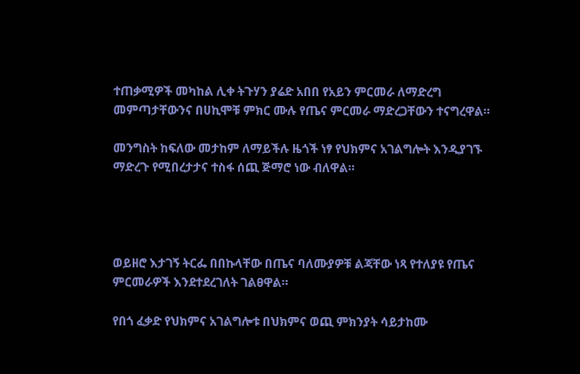ተጠቃሚዎች መካከል ሊቀ ትጉሃን ያሬድ አበበ የአይን ምርመራ ለማድረግ መምጣታቸውንና በሀኪሞቹ ምክር ሙሉ የጤና ምርመራ ማድረጋቸውን ተናግረዋል።

መንግስት ከፍለው መታከም ለማይችሉ ዜጎች ነፃ የህክምና አገልግሎት እንዲያገኙ ማድረጉ የሚበረታታና ተስፋ ሰጪ ጅማሮ ነው ብለዋል።




ወይዘሮ እታገኝ ትርፌ በበኩላቸው በጤና ባለሙያዎቹ ልጃቸው ነጻ የተለያዩ የጤና ምርመራዎች እንደተደረገለት ገልፀዋል።

የበጎ ፈቃድ የህክምና አገልግሎቱ በህክምና ወጪ ምክንያት ሳይታከሙ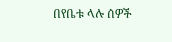በየቤቱ ላሉ ሰዎች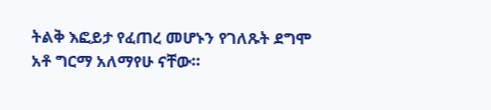ትልቅ እፎይታ የፈጠረ መሆኑን የገለጹት ደግሞ አቶ ግርማ አለማየሁ ናቸው።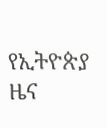የኢትዮጵያ ዜና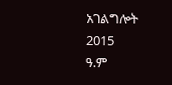አገልግሎት
2015
ዓ.ም